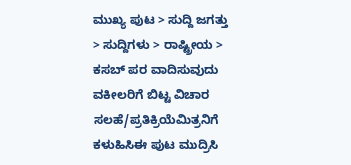ಮುಖ್ಯ ಪುಟ > ಸುದ್ದಿ ಜಗತ್ತು > ಸುದ್ದಿಗಳು > ರಾಷ್ಟ್ರೀಯ > ಕಸಬ್ ಪರ ವಾದಿಸುವುದು ವಕೀಲರಿಗೆ ಬಿಟ್ಟ ವಿಚಾರ
ಸಲಹೆ/ಪ್ರತಿಕ್ರಿಯೆಮಿತ್ರನಿಗೆ ಕಳುಹಿಸಿಈ ಪುಟ ಮುದ್ರಿಸಿ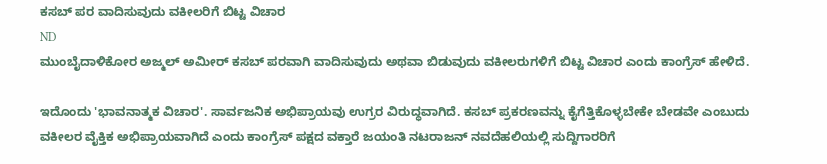ಕಸಬ್ ಪರ ವಾದಿಸುವುದು ವಕೀಲರಿಗೆ ಬಿಟ್ಟ ವಿಚಾರ
ND
ಮುಂಬೈದಾಳಿಕೋರ ಅಜ್ಮಲ್ ಅಮೀರ್ ಕಸಬ್‌ ಪರವಾಗಿ ವಾದಿಸುವುದು ಅಥವಾ ಬಿಡುವುದು ವಕೀಲರುಗಳಿಗೆ ಬಿಟ್ಟ ವಿಚಾರ ಎಂದು ಕಾಂಗ್ರೆಸ್ ಹೇಳಿದೆ.

ಇದೊಂದು 'ಭಾವನಾತ್ಮಕ ವಿಚಾರ'. ಸಾರ್ವಜನಿಕ ಅಭಿಪ್ರಾಯವು ಉಗ್ರರ ವಿರುದ್ಧವಾಗಿದೆ. ಕಸಬ್ ಪ್ರಕರಣವನ್ನು ಕೈಗೆತ್ತಿಕೊಳ್ಳಬೇಕೇ ಬೇಡವೇ ಎಂಬುದು ವಕೀಲರ ವೈಕ್ತಿಕ ಅಭಿಪ್ರಾಯವಾಗಿದೆ ಎಂದು ಕಾಂಗ್ರೆಸ್ ಪಕ್ಷದ ವಕ್ತಾರೆ ಜಯಂತಿ ನಟರಾಜನ್ ನವದೆಹಲಿಯಲ್ಲಿ ಸುದ್ದಿಗಾರರಿಗೆ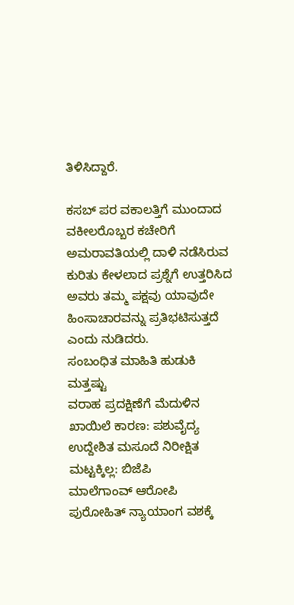ತಿಳಿಸಿದ್ದಾರೆ.

ಕಸಬ್ ಪರ ವಕಾಲತ್ತಿಗೆ ಮುಂದಾದ ವಕೀಲರೊಬ್ಬರ ಕಚೇರಿಗೆ ಅಮರಾವತಿಯಲ್ಲಿ ದಾಳಿ ನಡೆಸಿರುವ ಕುರಿತು ಕೇಳಲಾದ ಪ್ರಶ್ನೆಗೆ ಉತ್ತರಿಸಿದ ಅವರು ತಮ್ಮ ಪಕ್ಷವು ಯಾವುದೇ ಹಿಂಸಾಚಾರವನ್ನು ಪ್ರತಿಭಟಿಸುತ್ತದೆ ಎಂದು ನುಡಿದರು.
ಸಂಬಂಧಿತ ಮಾಹಿತಿ ಹುಡುಕಿ
ಮತ್ತಷ್ಟು
ವರಾಹ ಪ್ರದಕ್ಷಿಣೆಗೆ ಮೆದುಳಿನ ಖಾಯಿಲೆ ಕಾರಣ: ಪಶುವೈದ್ಯ
ಉದ್ದೇಶಿತ ಮಸೂದೆ ನಿರೀಕ್ಷಿತ ಮಟ್ಟಕ್ಕಿಲ್ಲ: ಬಿಜೆಪಿ
ಮಾಲೆಗಾಂವ್ ಆರೋಪಿ ಪುರೋಹಿತ್‌ ನ್ಯಾಯಾಂಗ ವಶಕ್ಕೆ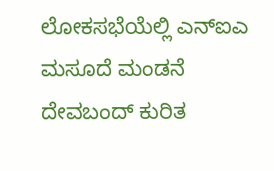ಲೋಕಸಭೆಯೆಲ್ಲಿ ಎನ್ಐಎ ಮಸೂದೆ ಮಂಡನೆ
ದೇವಬಂದ್ ಕುರಿತ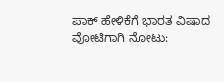ಪಾಕ್‌ ಹೇಳಿಕೆಗೆ ಭಾರತ ವಿಷಾದ
ವೋಟಿಗಾಗಿ ನೋಟು: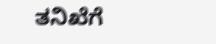ತನಿಖೆಗೆ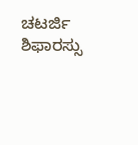ಚಟರ್ಜಿ ಶಿಫಾರಸ್ಸು